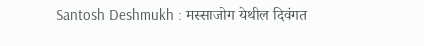Santosh Deshmukh : मस्साजोग येथील दिवंगत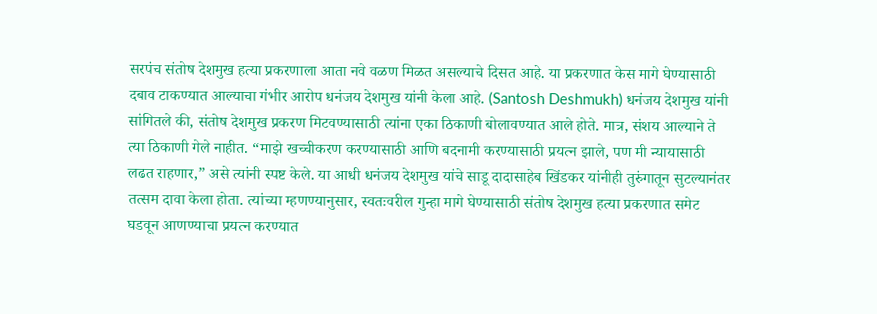सरपंच संतोष देशमुख हत्या प्रकरणाला आता नवे वळण मिळत असल्याचे दिसत आहे. या प्रकरणात केस मागे घेण्यासाठी दबाव टाकण्यात आल्याचा गंभीर आरोप धनंजय देशमुख यांनी केला आहे. (Santosh Deshmukh) धनंजय देशमुख यांनी सांगितले की, संतोष देशमुख प्रकरण मिटवण्यासाठी त्यांना एका ठिकाणी बोलावण्यात आले होते. मात्र, संशय आल्याने ते त्या ठिकाणी गेले नाहीत. “माझे खच्चीकरण करण्यासाठी आणि बदनामी करण्यासाठी प्रयत्न झाले, पण मी न्यायासाठी लढत राहणार,” असे त्यांनी स्पष्ट केले. या आधी धनंजय देशमुख यांचे साडू दादासाहेब खिंडकर यांनीही तुरुंगातून सुटल्यानंतर तत्सम दावा केला होता. त्यांच्या म्हणण्यानुसार, स्वतःवरील गुन्हा मागे घेण्यासाठी संतोष देशमुख हत्या प्रकरणात समेट घडवून आणण्याचा प्रयत्न करण्यात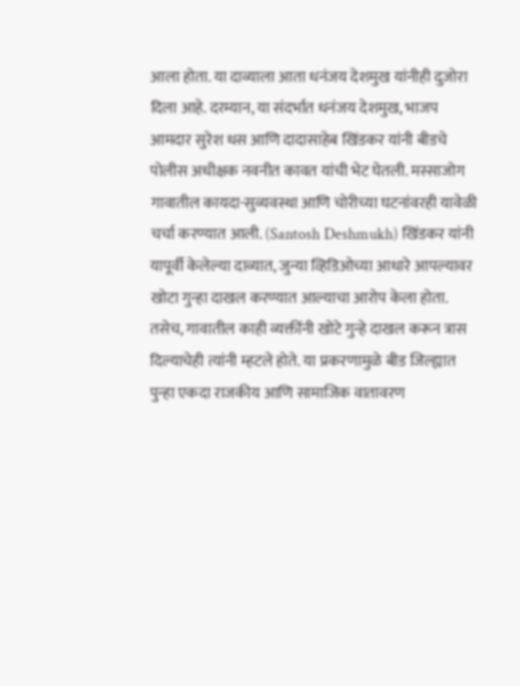आला होता. या दाव्याला आता धनंजय देशमुख यांनीही दुजोरा दिला आहे. दरम्यान, या संदर्भात धनंजय देशमुख, भाजप आमदार सुरेश धस आणि दादासाहेब खिंडकर यांनी बीडचे पोलीस अधीक्षक नवनीत कावत यांची भेट घेतली. मस्साजोग गावातील कायदा-सुव्यवस्था आणि चोरीच्या घटनांवरही यावेळी चर्चा करण्यात आली. (Santosh Deshmukh) खिंडकर यांनी यापूर्वी केलेल्या दाव्यात, जुन्या व्हिडिओच्या आधारे आपल्यावर खोटा गुन्हा दाखल करण्यात आल्याचा आरोप केला होता. तसेच, गावातील काही व्यक्तींनी खोटे गुन्हे दाखल करून त्रास दिल्याचेही त्यांनी म्हटले होते. या प्रकरणामुळे बीड जिल्ह्यात पुन्हा एकदा राजकीय आणि सामाजिक वातावरण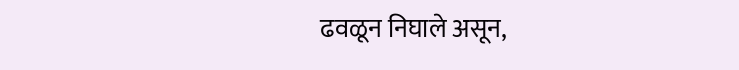ढवळून निघाले असून,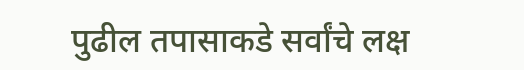पुढील तपासाकडे सर्वांचे लक्ष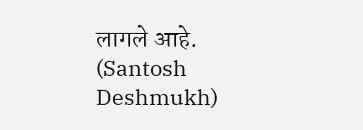लागले आहे. (Santosh Deshmukh)